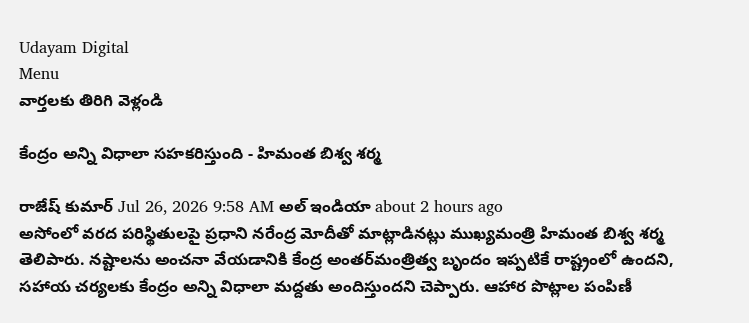Udayam Digital
Menu
వార్తలకు తిరిగి వెళ్లండి

కేంద్రం అన్ని విధాలా సహకరిస్తుంది - హిమంత బిశ్వ శర్మ

రాజేష్ కుమార్ Jul 26, 2026 9:58 AM అల్ ఇండియా about 2 hours ago
అసోంలో వరద పరిస్థితులపై ప్రధాని నరేంద్ర మోదీతో మాట్లాడినట్లు ముఖ్యమంత్రి హిమంత బిశ్వ శర్మ తెలిపారు. నష్టాలను అంచనా వేయడానికి కేంద్ర అంతర్‌మంత్రిత్వ బృందం ఇప్పటికే రాష్ట్రంలో ఉందని, సహాయ చర్యలకు కేంద్రం అన్ని విధాలా మద్దతు అందిస్తుందని చెప్పారు. ఆహార పొట్లాల పంపిణీ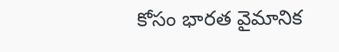కోసం భారత వైమానిక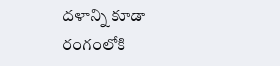దళాన్ని కూడా రంగంలోకి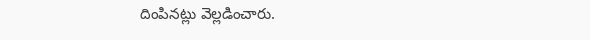దింపినట్లు వెల్లడించారు.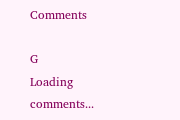Comments

G
Loading comments...